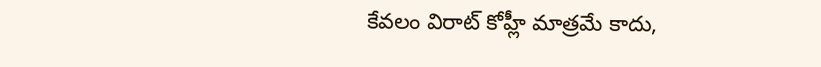కేవలం విరాట్ కోహ్లీ మాత్రమే కాదు,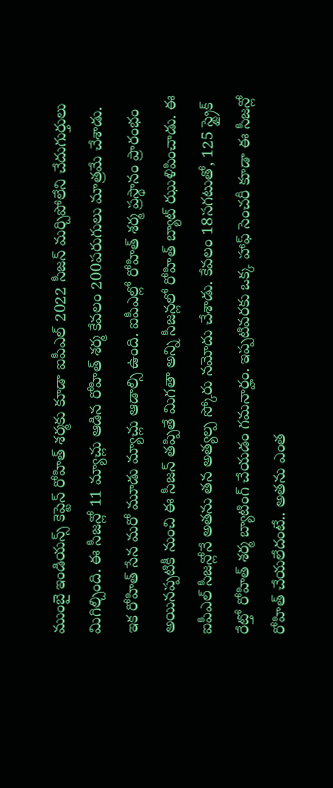ముంబై ఇండియన్స్ కెప్టెన్ రోహిత్ శర్మకు కూడా ఐపీఎల్ 2022 సీజన్ మర్చిపోలేని చేదుగుర్తులు మిగిల్చింది. ఈ సీజన్లో 11 మ్యాచ్లు ఆడిన రోహిత్ శర్మ కేవలం 200పరుగులు మాత్రమే చేశాడు. ఇక రోహిత్ సేన మరో మూడు మ్యాచ్లు ఆడాల్సి ఉంది. ఐపీఎల్లో రోహిత్ శర్మ ప్రస్థానం ప్రారంభం అయినప్పటికీ నుంచి ఈ సీజన్ తప్పితే మిగతా అన్ని సీజన్లలో రోహిత్ బ్యాట్ ఝుళిపించాడు. ఈ ఐపీఎల్ సీజన్లోనే అతను తన అత్యల్ప స్కోరు నమోదు చేశాడు. కేవలం 18సగటుతో, 125 స్ట్రైక్ రేట్తో రోహిత్ శర్మ బ్యాటింగ్ చేయడం గమనార్హం. ఇప్పటివరకు ఒక్క హాఫ్ సెంచరీ కూడా ఈ సీజన్లో రోహిత్ చేయలేదంటే.. అతను ఎంత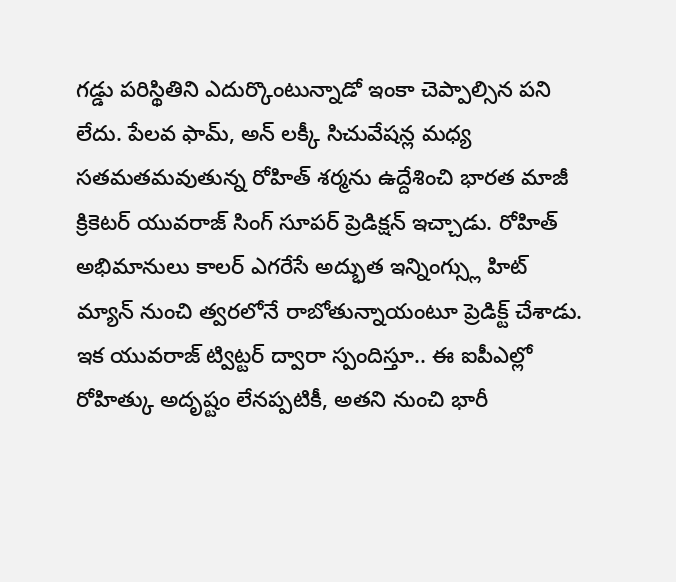గడ్డు పరిస్థితిని ఎదుర్కొంటున్నాడో ఇంకా చెప్పాల్సిన పని లేదు. పేలవ ఫామ్, అన్ లక్కీ సిచువేషన్ల మధ్య సతమతమవుతున్న రోహిత్ శర్మను ఉద్దేశించి భారత మాజీ క్రికెటర్ యువరాజ్ సింగ్ సూపర్ ప్రెడిక్షన్ ఇచ్చాడు. రోహిత్ అభిమానులు కాలర్ ఎగరేసే అద్భుత ఇన్నింగ్స్లు హిట్ మ్యాన్ నుంచి త్వరలోనే రాబోతున్నాయంటూ ప్రెడిక్ట్ చేశాడు.
ఇక యువరాజ్ ట్విట్టర్ ద్వారా స్పందిస్తూ.. ఈ ఐపీఎల్లో రోహిత్కు అదృష్టం లేనప్పటికీ, అతని నుంచి భారీ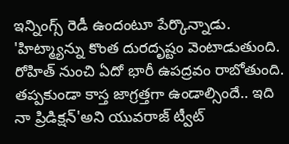ఇన్నింగ్స్ రెడీ ఉందంటూ పేర్కొన్నాడు. 'హిట్మ్యాన్ను కొంత దురదృష్టం వెంటాడుతుంది. రోహిత్ నుంచి ఏదో భారీ ఉపద్రవం రాబోతుంది. తప్పకుండా కాస్త జాగ్రత్తగా ఉండాల్సిందే.. ఇది నా ప్రిడిక్షన్'అని యువరాజ్ ట్వీట్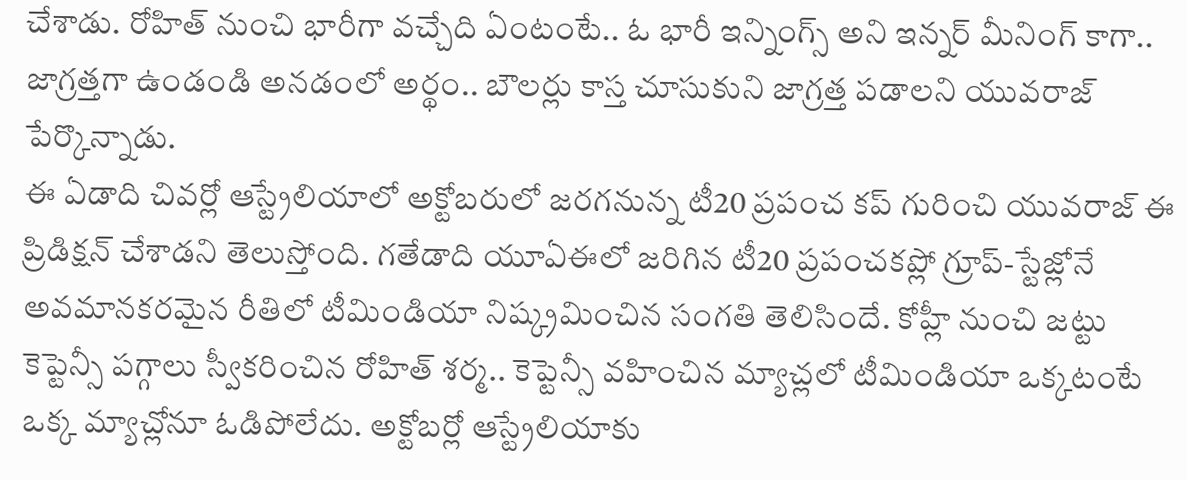చేశాడు. రోహిత్ నుంచి భారీగా వచ్చేది ఏంటంటే.. ఓ భారీ ఇన్నింగ్స్ అని ఇన్నర్ మీనింగ్ కాగా.. జాగ్రత్తగా ఉండండి అనడంలో అర్థం.. బౌలర్లు కాస్త చూసుకుని జాగ్రత్త పడాలని యువరాజ్ పేర్కొన్నాడు.
ఈ ఏడాది చివర్లో ఆస్ట్రేలియాలో అక్టోబరులో జరగనున్న టీ20 ప్రపంచ కప్ గురించి యువరాజ్ ఈ ప్రిడిక్షన్ చేశాడని తెలుస్తోంది. గతేడాది యూఏఈలో జరిగిన టీ20 ప్రపంచకప్లో గ్రూప్-స్టేజ్లోనే అవమానకరమైన రీతిలో టీమిండియా నిష్క్రమించిన సంగతి తెలిసిందే. కోహ్లీ నుంచి జట్టు కెప్టెన్సీ పగ్గాలు స్వీకరించిన రోహిత్ శర్మ.. కెప్టెన్సీ వహించిన మ్యాచ్లలో టీమిండియా ఒక్కటంటే ఒక్క మ్యాచ్లోనూ ఓడిపోలేదు. అక్టోబర్లో ఆస్ట్రేలియాకు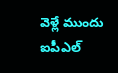వెళ్లే ముందు ఐపీఎల్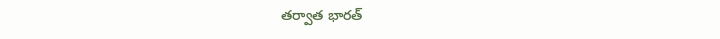తర్వాత భారత్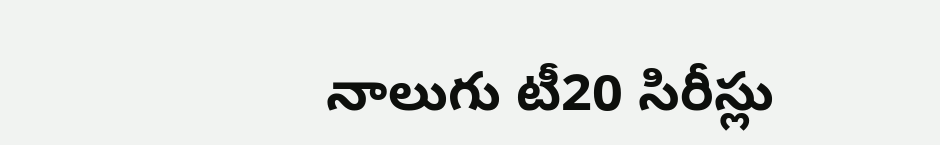నాలుగు టీ20 సిరీస్లు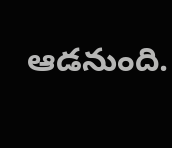ఆడనుంది.